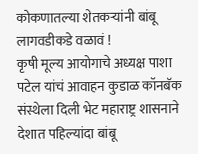कोकणातल्या शेतकऱ्यांनी बांबू लागवडीकडे वळावं !
कृषी मूल्य आयोगाचे अध्यक्ष पाशा पटेल यांचं आवाहन कुडाळ कॉनबॅक संस्थेला दिली भेट महाराष्ट्र शासनाने देशात पहिल्यांदा बांबू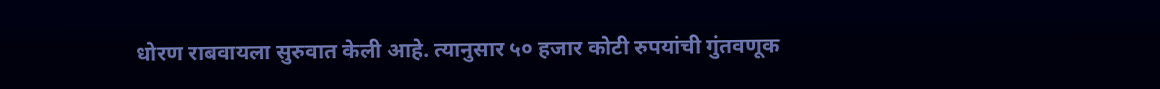धोरण राबवायला सुरुवात केली आहे. त्यानुसार ५० हजार कोटी रुपयांची गुंतवणूक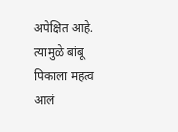अपेक्षित आहे. त्यामुळे बांबू पिकाला महत्व आलं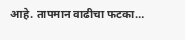आहे. तापमान वाढीचा फटका…